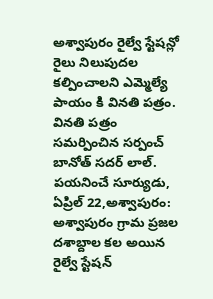అశ్వాపురం రైల్వే స్టేషన్లో రైలు నిలుపుదల కల్పించాలని ఎమ్మెల్యే పాయం కి వినతి పత్రం.
వినతి పత్రం సమర్పించిన సర్పంచ్ బానోత్ సదర్ లాల్. పయనించే సూర్యుడు, ఏప్రిల్ 22,అశ్వాపురం: అశ్వాపురం గ్రామ ప్రజల దశాబ్దాల కల అయిన రైల్వే స్టేషన్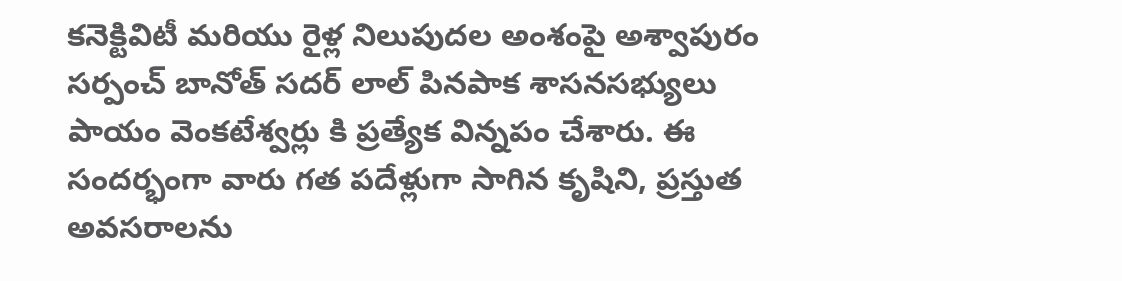కనెక్టివిటీ మరియు రైళ్ల నిలుపుదల అంశంపై అశ్వాపురం సర్పంచ్ బానోత్ సదర్ లాల్ పినపాక శాసనసభ్యులు పాయం వెంకటేశ్వర్లు కి ప్రత్యేక విన్నపం చేశారు. ఈ సందర్భంగా వారు గత పదేళ్లుగా సాగిన కృషిని, ప్రస్తుత అవసరాలను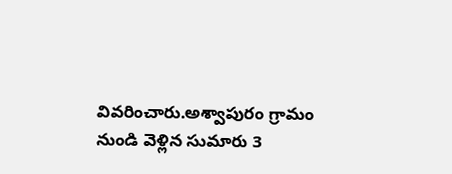వివరించారు.అశ్వాపురం గ్రామం నుండి వెళ్లిన సుమారు 3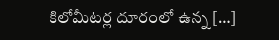కిలోమీటర్ల దూరంలో ఉన్న […]